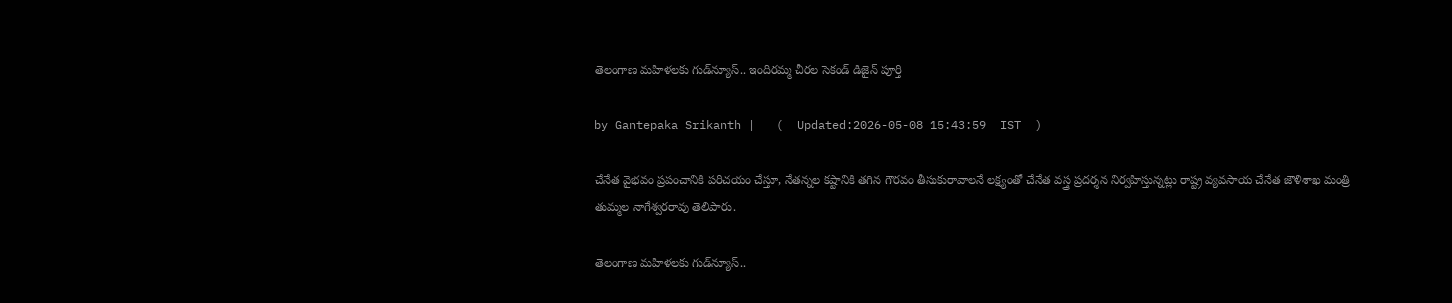తెలంగాణ మహిళలకు గుడ్‌న్యూస్.. ఇందిరమ్మ చీరల సెకండ్ డిజైన్ పూర్తి

by Gantepaka Srikanth |   (  Updated:2026-05-08 15:43:59  IST  )

చేనేత వైభవం ప్రపంచానికి పరిచయం చేస్తూ, నేతన్నల కష్టానికి తగిన గౌరవం తీసుకురావాలనే లక్ష్యంతో చేనేత వస్త్ర ప్రదర్శన నిర్వహిస్తున్నట్లు రాష్ట్ర వ్యవసాయ చేనేత జౌళిశాఖ మంత్రి తుమ్మల నాగేశ్వరరావు తెలిపారు.

తెలంగాణ మహిళలకు గుడ్‌న్యూస్..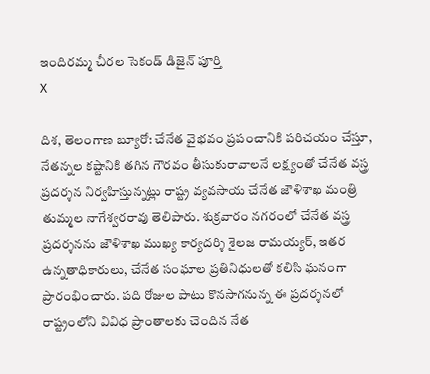ఇందిరమ్మ చీరల సెకండ్ డిజైన్ పూర్తి
X

దిశ, తెలంగాణ బ్యూరో: చేనేత వైభవం ప్రపంచానికి పరిచయం చేస్తూ, నేతన్నల కష్టానికి తగిన గౌరవం తీసుకురావాలనే లక్ష్యంతో చేనేత వస్త్ర ప్రదర్శన నిర్వహిస్తున్నట్లు రాష్ట్ర వ్యవసాయ చేనేత జౌళిశాఖ మంత్రి తుమ్మల నాగేశ్వరరావు తెలిపారు. శుక్రవారం నగరంలో చేనేత వస్త్ర ప్రదర్శనను జౌళిశాఖ ముఖ్య కార్యదర్శి శైలజ రామయ్యర్, ఇతర ఉన్నతాధికారులు, చేనేత సంఘాల ప్రతినిధులతో కలిసి ఘనంగా ప్రారంభించారు. పది రోజుల పాటు కొనసాగనున్న ఈ ప్రదర్శనలో రాష్ట్రంలోని వివిధ ప్రాంతాలకు చెందిన నేత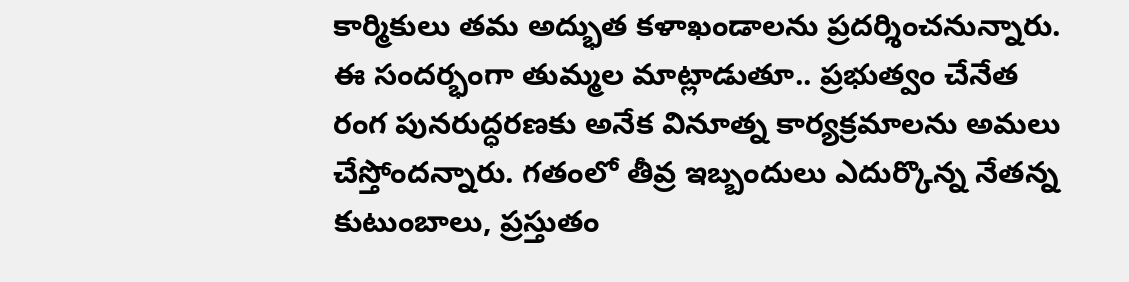కార్మికులు తమ అద్భుత కళాఖండాలను ప్రదర్శించనున్నారు. ఈ సందర్భంగా తుమ్మల మాట్లాడుతూ.. ప్రభుత్వం చేనేత రంగ పునరుద్ధరణకు అనేక వినూత్న కార్యక్రమాలను అమలు చేస్తోందన్నారు. గతంలో తీవ్ర ఇబ్బందులు ఎదుర్కొన్న నేతన్న కుటుంబాలు, ప్రస్తుతం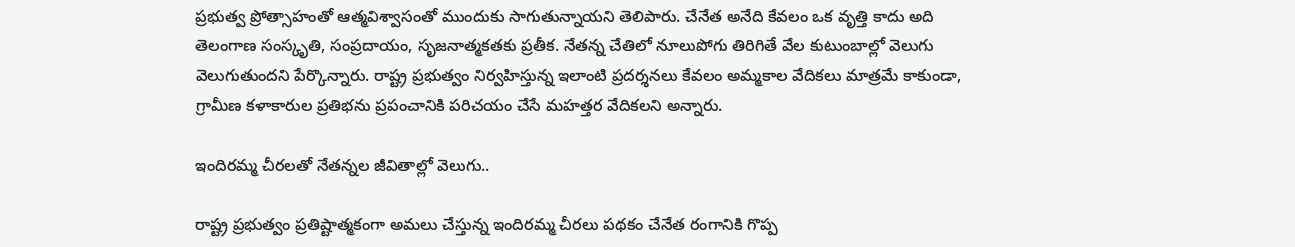ప్రభుత్వ ప్రోత్సాహంతో ఆత్మవిశ్వాసంతో ముందుకు సాగుతున్నాయని తెలిపారు. చేనేత అనేది కేవలం ఒక వృత్తి కాదు అది తెలంగాణ సంస్కృతి, సంప్రదాయం, సృజనాత్మకతకు ప్రతీక. నేతన్న చేతిలో నూలుపోగు తిరిగితే వేల కుటుంబాల్లో వెలుగు వెలుగుతుందని పేర్కొన్నారు. రాష్ట్ర ప్రభుత్వం నిర్వహిస్తున్న ఇలాంటి ప్రదర్శనలు కేవలం అమ్మకాల వేదికలు మాత్రమే కాకుండా, గ్రామీణ కళాకారుల ప్రతిభను ప్రపంచానికి పరిచయం చేసే మహత్తర వేదికలని అన్నారు.

ఇందిరమ్మ చీరలతో నేతన్నల జీవితాల్లో వెలుగు..

రాష్ట్ర ప్రభుత్వం ప్రతిష్టాత్మకంగా అమలు చేస్తున్న ఇందిరమ్మ చీరలు పథకం చేనేత రంగానికి గొప్ప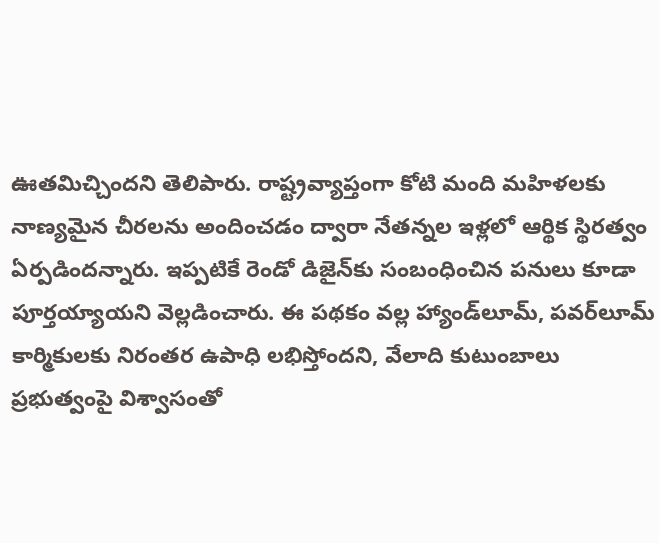ఊతమిచ్చిందని తెలిపారు. రాష్ట్రవ్యాప్తంగా కోటి మంది మహిళలకు నాణ్యమైన చీరలను అందించడం ద్వారా నేతన్నల ఇళ్లలో ఆర్థిక స్థిరత్వం ఏర్పడిందన్నారు. ఇప్పటికే రెండో డిజైన్‌కు సంబంధించిన పనులు కూడా పూర్తయ్యాయని వెల్లడించారు. ఈ పథకం వల్ల హ్యాండ్‌లూమ్, పవర్‌లూమ్ కార్మికులకు నిరంతర ఉపాధి లభిస్తోందని, వేలాది కుటుంబాలు ప్రభుత్వంపై విశ్వాసంతో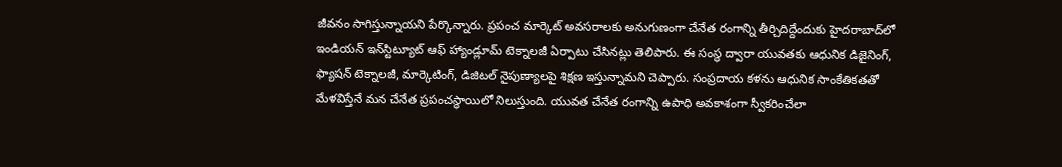జీవనం సాగిస్తున్నాయని పేర్కొన్నారు. ప్రపంచ మార్కెట్ అవసరాలకు అనుగుణంగా చేనేత రంగాన్ని తీర్చిదిద్దేందుకు హైదరాబాద్‌లో ఇండియన్ ఇన్‌స్టిట్యూట్ ఆఫ్ హ్యాండ్లూమ్ టెక్నాలజీ ఏర్పాటు చేసినట్లు తెలిపారు. ఈ సంస్థ ద్వారా యువతకు ఆధునిక డిజైనింగ్, ఫ్యాషన్ టెక్నాలజీ, మార్కెటింగ్, డిజిటల్ నైపుణ్యాలపై శిక్షణ ఇస్తున్నామని చెప్పారు. సంప్రదాయ కళను ఆధునిక సాంకేతికతతో మేళవిస్తేనే మన చేనేత ప్రపంచస్థాయిలో నిలుస్తుంది. యువత చేనేత రంగాన్ని ఉపాధి అవకాశంగా స్వీకరించేలా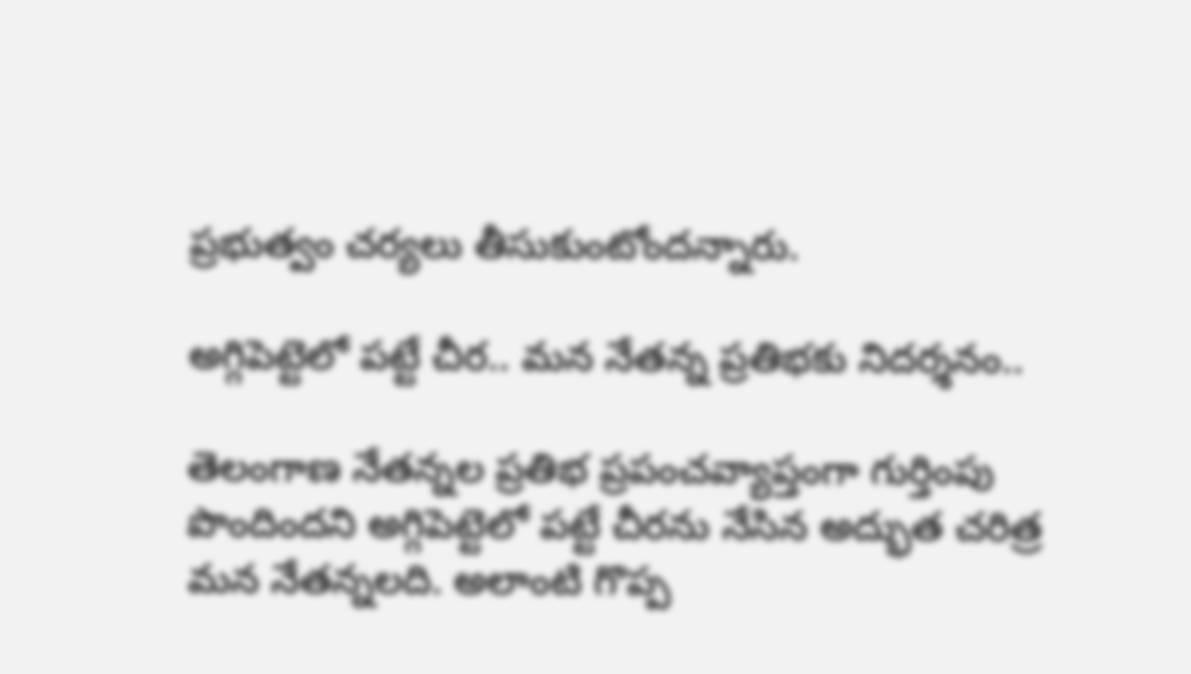ప్రభుత్వం చర్యలు తీసుకుంటోందన్నారు.

అగ్గిపెట్టెలో పట్టే చీర.. మన నేతన్న ప్రతిభకు నిదర్శనం..

తెలంగాణ నేతన్నల ప్రతిభ ప్రపంచవ్యాప్తంగా గుర్తింపు పొందిందని అగ్గిపెట్టెలో పట్టే చీరను నేసిన అద్భుత చరిత్ర మన నేతన్నలది. అలాంటి గొప్ప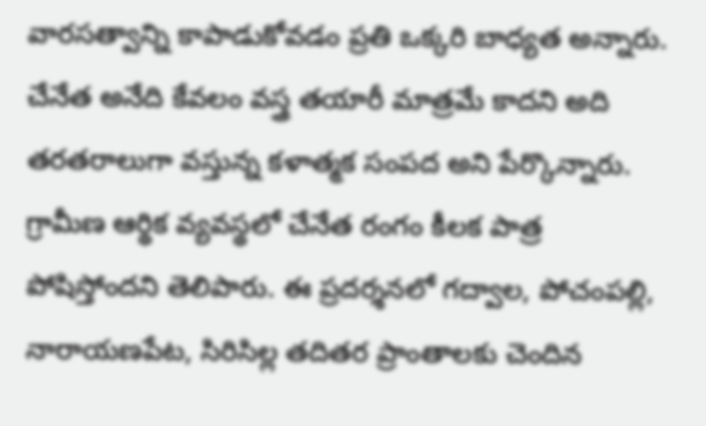వారసత్వాన్ని కాపాడుకోవడం ప్రతి ఒక్కరి బాధ్యత అన్నారు. చేనేత అనేది కేవలం వస్త్ర తయారీ మాత్రమే కాదని అది తరతరాలుగా వస్తున్న కళాత్మక సంపద అని పేర్కొన్నారు. గ్రామీణ ఆర్థిక వ్యవస్థలో చేనేత రంగం కీలక పాత్ర పోషిస్తోందని తెలిపారు. ఈ ప్రదర్శనలో గద్వాల, పోచంపల్లి, నారాయణపేట, సిరిసిల్ల తదితర ప్రాంతాలకు చెందిన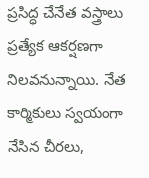ప్రసిద్ధ చేనేత వస్త్రాలు ప్రత్యేక ఆకర్షణగా నిలవనున్నాయి. నేత కార్మికులు స్వయంగా నేసిన చీరలు,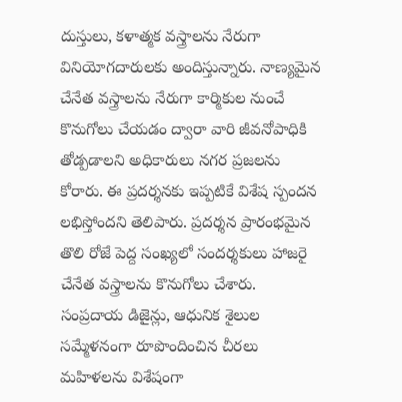దుస్తులు, కళాత్మక వస్త్రాలను నేరుగా వినియోగదారులకు అందిస్తున్నారు. నాణ్యమైన చేనేత వస్త్రాలను నేరుగా కార్మికుల నుంచే కొనుగోలు చేయడం ద్వారా వారి జీవనోపాధికి తోడ్పడాలని అధికారులు నగర ప్రజలను కోరారు. ఈ ప్రదర్శనకు ఇప్పటికే విశేష స్పందన లభిస్తోందని తెలిపారు. ప్రదర్శన ప్రారంభమైన తొలి రోజే పెద్ద సంఖ్యలో సందర్శకులు హాజరై చేనేత వస్త్రాలను కొనుగోలు చేశారు. సంప్రదాయ డిజైన్లు, ఆధునిక శైలుల సమ్మేళనంగా రూపొందించిన చీరలు మహిళలను విశేషంగా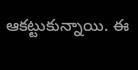ఆకట్టుకున్నాయి. ఈ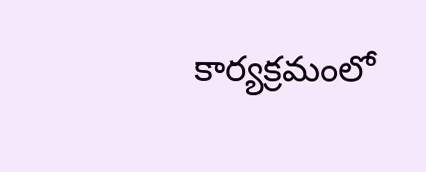కార్యక్రమంలో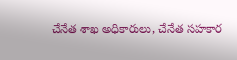చేనేత శాఖ అధికారులు, చేనేత సహకార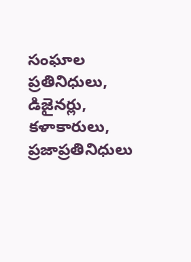సంఘాల ప్రతినిధులు, డిజైనర్లు, కళాకారులు, ప్రజాప్రతినిధులు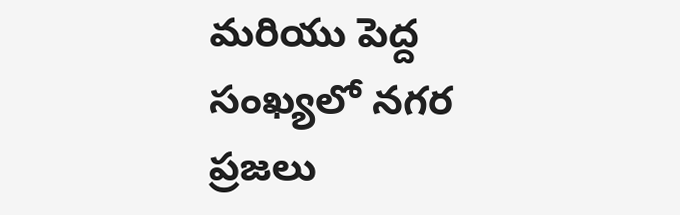మరియు పెద్ద సంఖ్యలో నగర ప్రజలు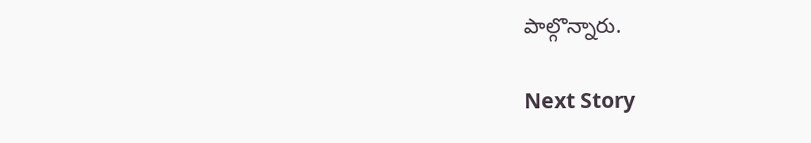పాల్గొన్నారు.

Next Story